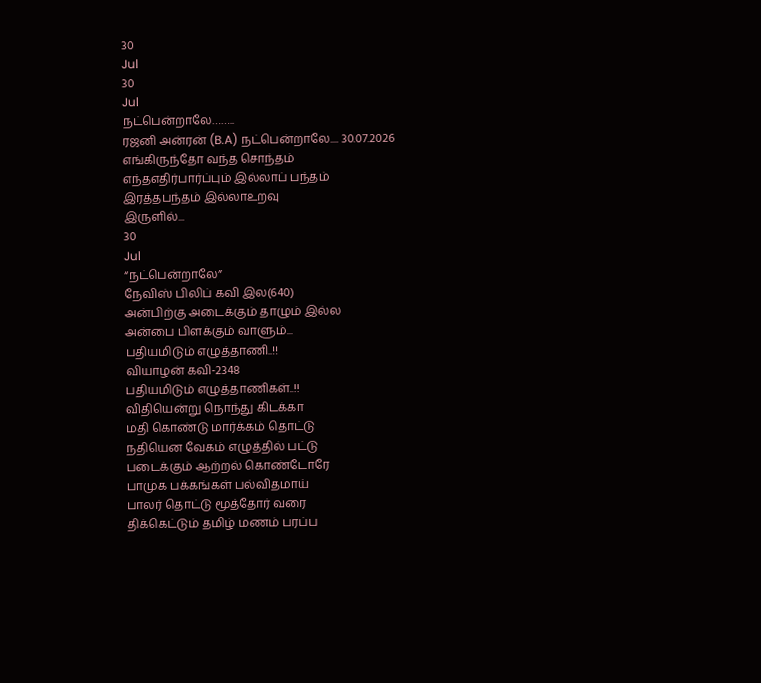30
Jul
30
Jul
நட்பென்றாலே……..
ரஜனி அன்ரன் (B.A) நட்பென்றாலே.... 30.07.2026
எங்கிருந்தோ வந்த சொந்தம்
எந்தஎதிர்பார்ப்பும் இல்லாப் பந்தம்
இரத்தபந்தம் இல்லாஉறவு
இருளில்...
30
Jul
“நட்பென்றாலே”
நேவிஸ் பிலிப் கவி இல(640)
அன்பிற்கு அடைக்கும் தாழும் இல்ல
அன்பை பிளக்கும் வாளும்...
பதியமிடும் எழுத்தாணி..!!
வியாழன் கவி-2348
பதியமிடும் எழுத்தாணிகள்..!!
விதியென்று நொந்து கிடக்கா
மதி கொண்டு மார்க்கம் தொட்டு
நதியென வேகம் எழுத்தில் பட்டு
படைக்கும் ஆற்றல் கொண்டோரே
பாமுக பக்கங்கள் பல்விதமாய்
பாலர் தொட்டு மூத்தோர் வரை
திக்கெட்டும் தமிழ் மணம் பரப்ப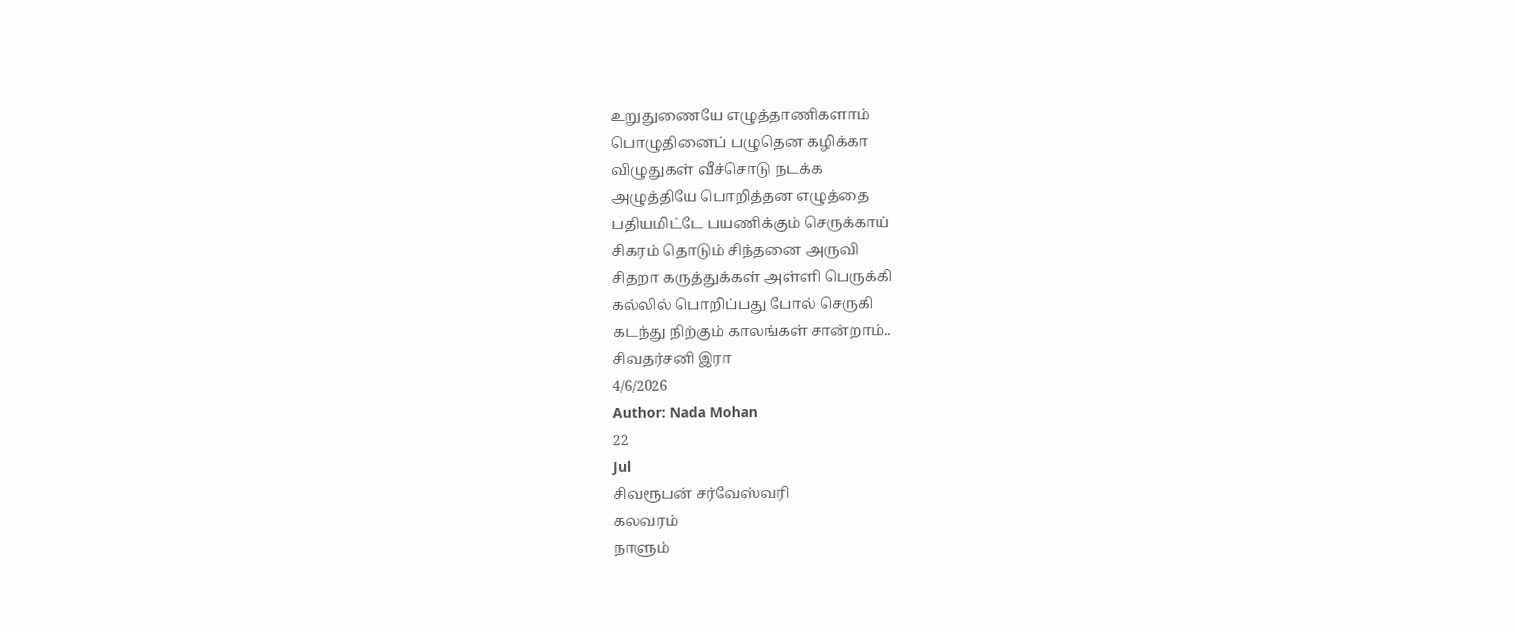உறுதுணையே எழுத்தாணிகளாம்
பொழுதினைப் பழுதென கழிக்கா
விழுதுகள் வீச்சொடு நடக்க
அழுத்தியே பொறித்தன எழுத்தை
பதியமிட்டே பயணிக்கும் செருக்காய்
சிகரம் தொடும் சிந்தனை அருவி
சிதறா கருத்துக்கள் அள்ளி பெருக்கி
கல்லில் பொறிப்பது போல் செருகி
கடந்து நிற்கும் காலங்கள் சான்றாம்..
சிவதர்சனி இரா
4/6/2026
Author: Nada Mohan
22
Jul
சிவரூபன் சர்வேஸ்வரி
கலவரம்
நாளும்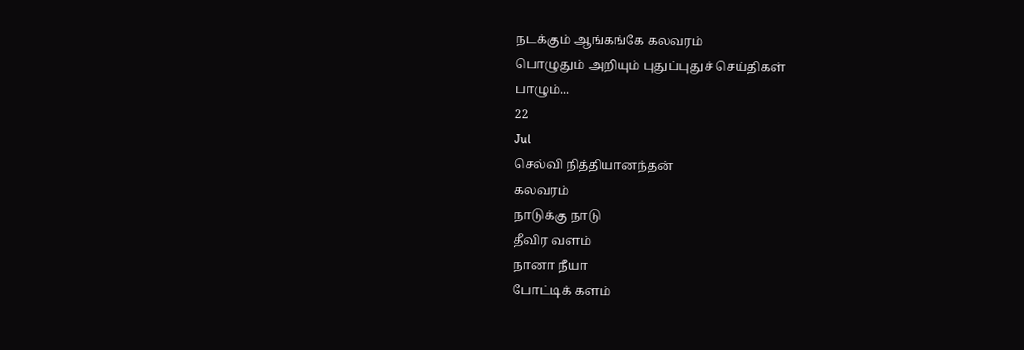நடக்கும் ஆங்கங்கே கலவரம்
பொழுதும் அறியும் புதுப்புதுச் செய்திகள்
பாழும்...
22
Jul
செல்வி நித்தியானந்தன்
கலவரம்
நாடுக்கு நாடு
தீவிர வளம்
நானா நீயா
போட்டிக் களம்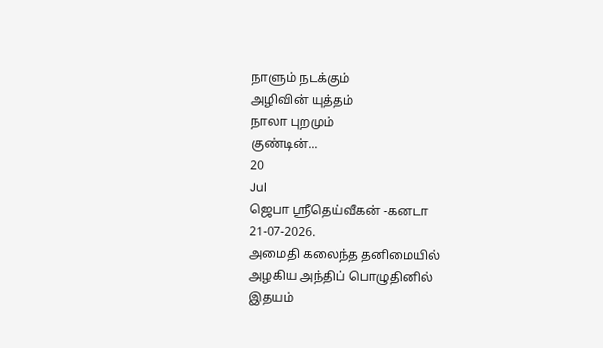நாளும் நடக்கும்
அழிவின் யுத்தம்
நாலா புறமும்
குண்டின்...
20
Jul
ஜெபா ஸ்ரீதெய்வீகன் -கனடா
21-07-2026.
அமைதி கலைந்த தனிமையில்
அழகிய அந்திப் பொழுதினில்
இதயம்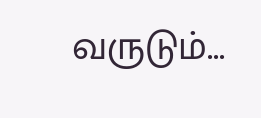வருடும்...